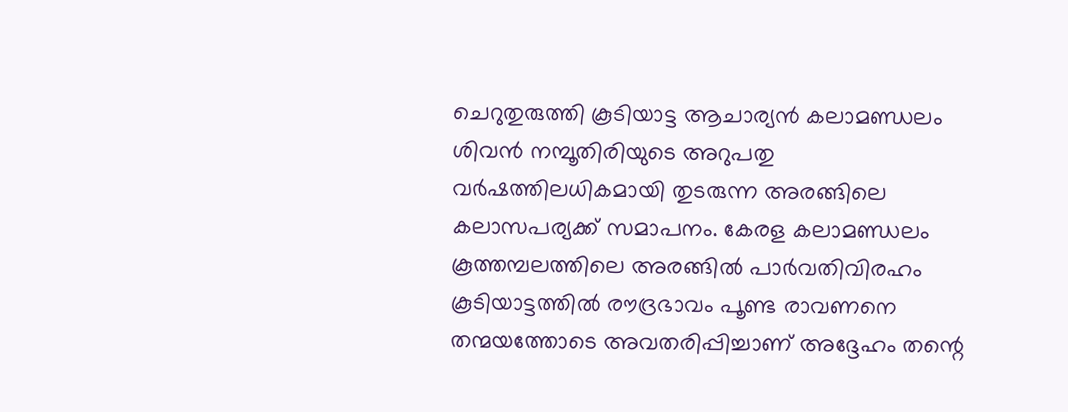ചെറുതുരുത്തി കൂടിയാട്ട ആചാര്യന്‍ കലാമണ്ഡലം ശിവന്‍ നമ്പൂതിരിയുടെ അറുപതു വര്‍ഷത്തിലധികമായി തുടരുന്ന അരങ്ങിലെ കലാസപര്യക്ക് സമാപനം. കേരള കലാമണ്ഡലം കൂത്തമ്പലത്തിലെ അരങ്ങില്‍ പാര്‍വതിവിരഹം കൂടിയാട്ടത്തില്‍ രൗദ്രഭാവം പൂണ്ട രാവണനെ തന്മയത്തോടെ അവതരിപ്പിച്ചാണ് അദ്ദേഹം തന്റെ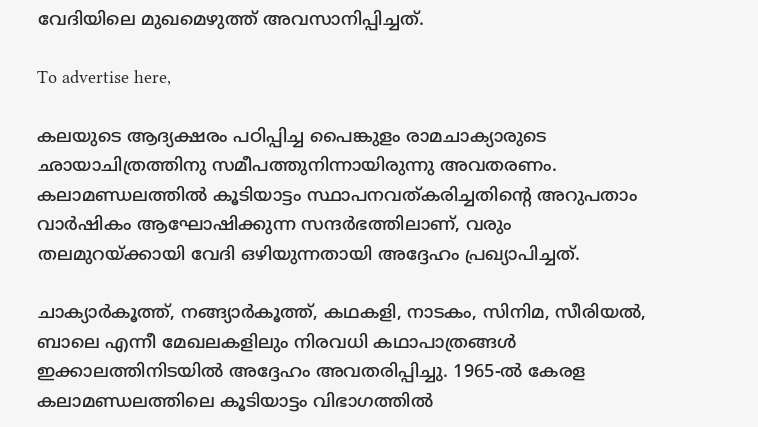വേദിയിലെ മുഖമെഴുത്ത് അവസാനിപ്പിച്ചത്.

To advertise here,

കലയുടെ ആദ്യക്ഷരം പഠിപ്പിച്ച പൈങ്കുളം രാമചാക്യാരുടെ ഛായാചിത്രത്തിനു സമീപത്തുനിന്നായിരുന്നു അവതരണം. കലാമണ്ഡലത്തില്‍ കൂടിയാട്ടം സ്ഥാപനവത്കരിച്ചതിന്റെ അറുപതാം വാര്‍ഷികം ആഘോഷിക്കുന്ന സന്ദര്‍ഭത്തിലാണ്, വരും തലമുറയ്ക്കായി വേദി ഒഴിയുന്നതായി അദ്ദേഹം പ്രഖ്യാപിച്ചത്.

ചാക്യാര്‍കൂത്ത്, നങ്ങ്യാര്‍കൂത്ത്, കഥകളി, നാടകം, സിനിമ, സീരിയല്‍, ബാലെ എന്നീ മേഖലകളിലും നിരവധി കഥാപാത്രങ്ങള്‍ ഇക്കാലത്തിനിടയില്‍ അദ്ദേഹം അവതരിപ്പിച്ചു. 1965-ല്‍ കേരള കലാമണ്ഡലത്തിലെ കൂടിയാട്ടം വിഭാഗത്തില്‍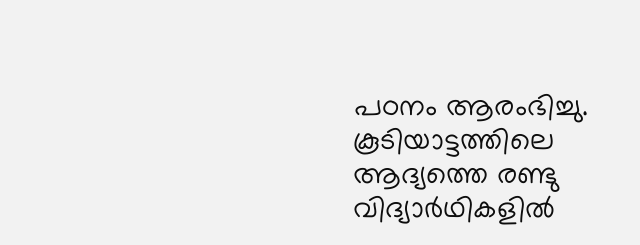പഠനം ആരംഭിച്ചു. കൂടിയാട്ടത്തിലെ ആദ്യത്തെ രണ്ടു വിദ്യാര്‍ഥികളില്‍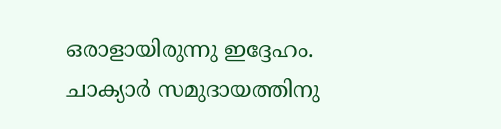ഒരാളായിരുന്നു ഇദ്ദേഹം. ചാക്യാര്‍ സമുദായത്തിനു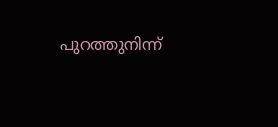പുറത്തുനിന്ന്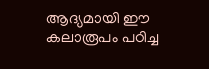ആദ്യമായി ഈ കലാരൂപം പഠിച്ച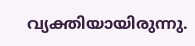വ്യക്തിയായിരുന്നു.